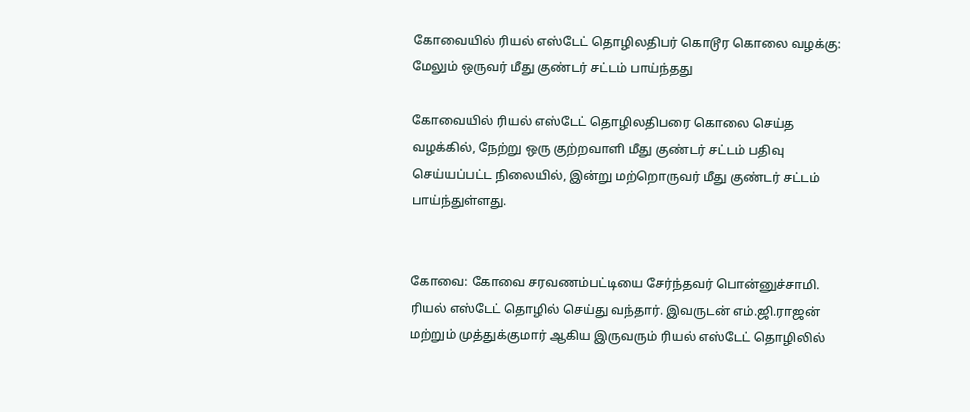கோவையில் ரியல் எஸ்டேட் தொழிலதிபர் கொடூர கொலை வழக்கு: மேலும் ஒருவர் மீது குண்டர் சட்டம் பாய்ந்தது

கோவையில் ரியல் எஸ்டேட் தொழிலதிபரை கொலை செய்த வழக்கில், நேற்று ஒரு குற்றவாளி மீது குண்டர் சட்டம் பதிவு செய்யப்பட்ட நிலையில், இன்று மற்றொருவர் மீது குண்டர் சட்டம் பாய்ந்துள்ளது.


கோவை: கோவை சரவணம்பட்டியை சேர்ந்தவர் பொன்னுச்சாமி. ரியல் எஸ்டேட் தொழில் செய்து வந்தார். இவருடன் எம்.ஜி.ராஜன் மற்றும் முத்துக்குமார் ஆகிய இருவரும் ரியல் எஸ்டேட் தொழிலில்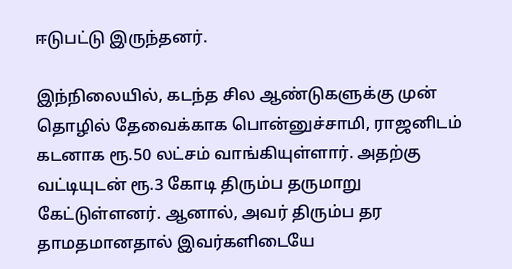ஈடுபட்டு இருந்தனர்.

இந்நிலையில், கடந்த சில ஆண்டுகளுக்கு முன் தொழில் தேவைக்காக பொன்னுச்சாமி, ராஜனிடம் கடனாக ரூ.50 லட்சம் வாங்கியுள்ளார். அதற்கு வட்டியுடன் ரூ.3 கோடி திரும்ப தருமாறு கேட்டுள்ளனர். ஆனால், அவர் திரும்ப தர தாமதமானதால் இவர்களிடையே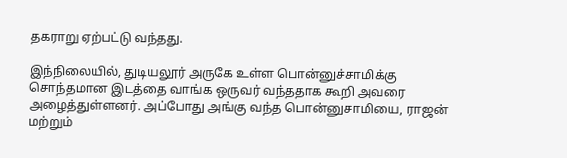தகராறு ஏற்பட்டு வந்தது.

இந்நிலையில், துடியலூர் அருகே உள்ள பொன்னுச்சாமிக்கு சொந்தமான இடத்தை வாங்க ஒருவர் வந்ததாக கூறி அவரை அழைத்துள்ளனர். அப்போது அங்கு வந்த பொன்னுசாமியை, ராஜன் மற்றும்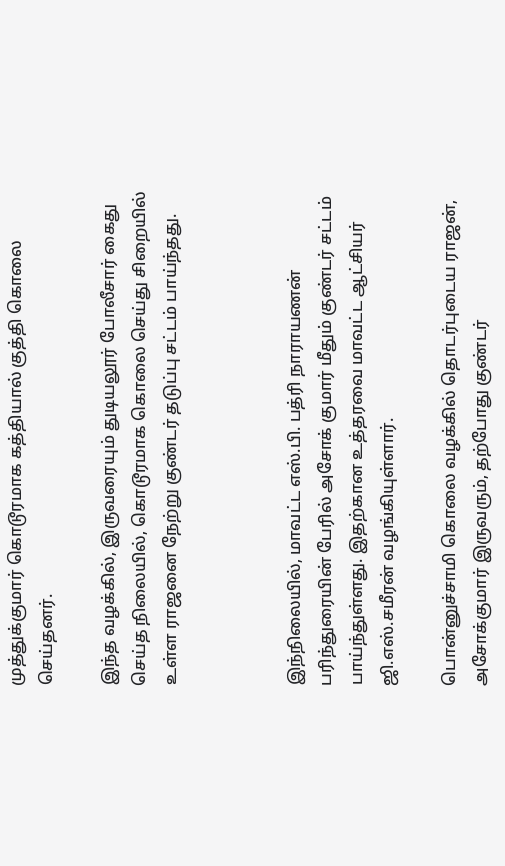முத்துக்குமார் கொடூரமாக கத்தியால் குத்தி கொலை செய்தனர்.

இந்த வழக்கில், இருவரையும் துடியலூர் போலீசார் கைது செய்த நிலையில், கொடூரமாக கொலை செய்து சிறையில் உள்ள ராஜனை நேற்று குண்டர் தடுப்பு சட்டம் பாய்ந்தது.



இந்நிலையில், மாவட்ட எஸ்.பி. பத்ரி நாராயணன் பரிந்துரையின் பேரில் அசோக் குமார் மீதும் குண்டர் சட்டம் பாய்ந்துள்ளது. இதற்கான உத்தரவை மாவட்ட ஆட்சியர் ஜி.எஸ்.சமீரன் வழங்கியுள்ளார்.

பொன்னுச்சாமி கொலை வழக்கில் தொடர்புடைய ராஜன், அசோக்குமார் இருவரும், தற்போது குண்டர்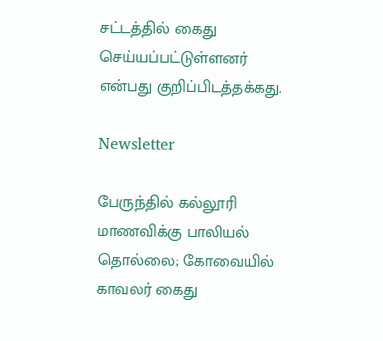சட்டத்தில் கைது செய்யப்பட்டுள்ளனர் என்பது குறிப்பிடத்தக்கது.

Newsletter

பேருந்தில் கல்லூரி மாணவிக்கு பாலியல் தொல்லை; கோவையில் காவலர் கைது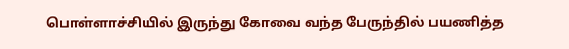பொள்ளாச்சியில் இருந்து கோவை வந்த பேருந்தில் பயணித்த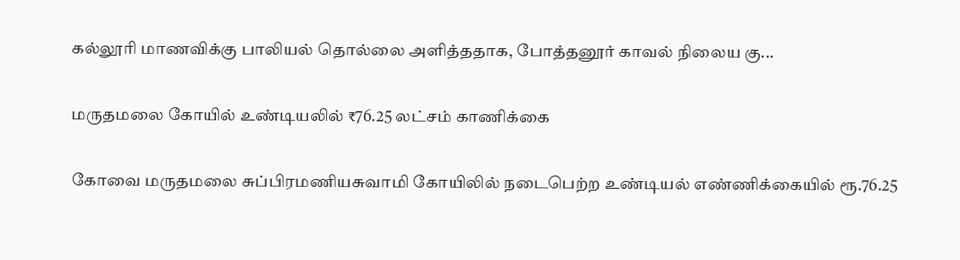கல்லூரி மாணவிக்கு பாலியல் தொல்லை அளித்ததாக, போத்தனூர் காவல் நிலைய கு...

மருதமலை கோயில் உண்டியலில் ₹76.25 லட்சம் காணிக்கை

கோவை மருதமலை சுப்பிரமணியசுவாமி கோயிலில் நடைபெற்ற உண்டியல் எண்ணிக்கையில் ரூ.76.25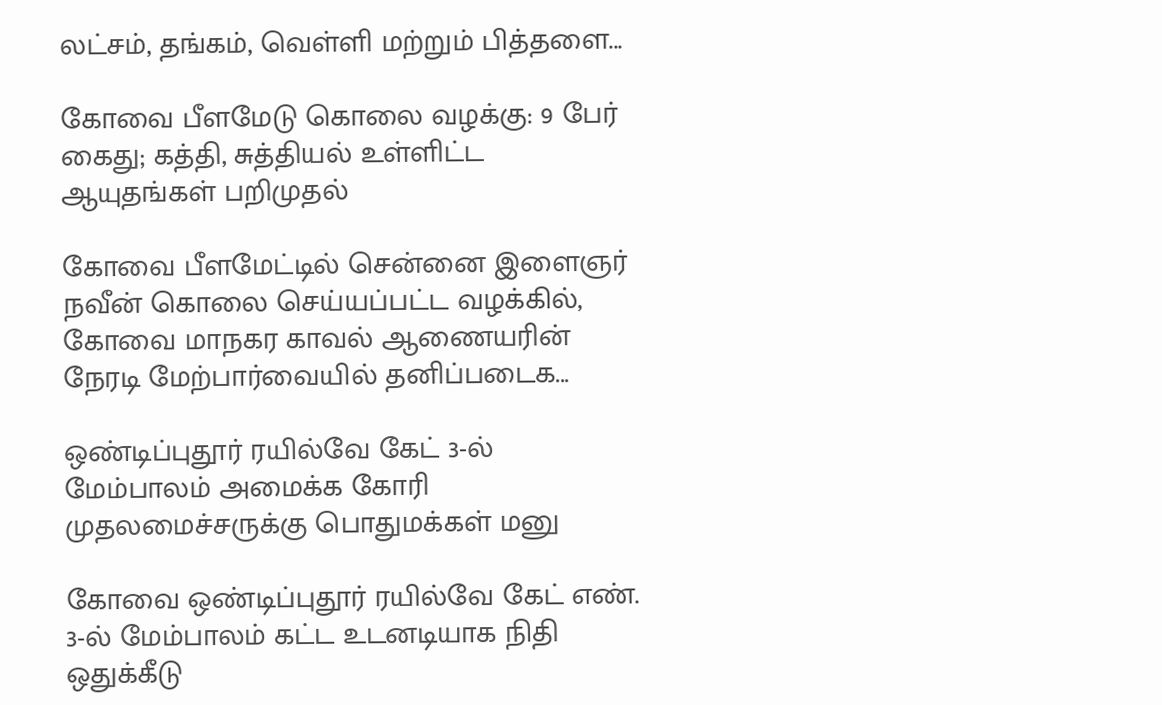லட்சம், தங்கம், வெள்ளி மற்றும் பித்தளை...

கோவை பீளமேடு கொலை வழக்கு: 9 பேர் கைது; கத்தி, சுத்தியல் உள்ளிட்ட ஆயுதங்கள் பறிமுதல்

கோவை பீளமேட்டில் சென்னை இளைஞர் நவீன் கொலை செய்யப்பட்ட வழக்கில், கோவை மாநகர காவல் ஆணையரின் நேரடி மேற்பார்வையில் தனிப்படைக...

ஒண்டிப்புதூர் ரயில்வே கேட் 3-ல் மேம்பாலம் அமைக்க கோரி முதலமைச்சருக்கு பொதுமக்கள் மனு

கோவை ஒண்டிப்புதூர் ரயில்வே கேட் எண். 3-ல் மேம்பாலம் கட்ட உடனடியாக நிதி ஒதுக்கீடு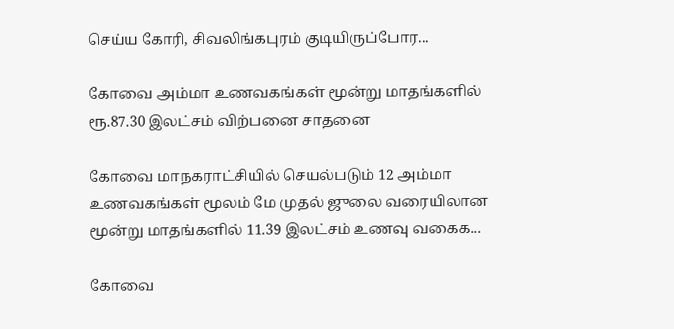செய்ய கோரி, சிவலிங்கபுரம் குடியிருப்போர...

கோவை அம்மா உணவகங்கள் மூன்று மாதங்களில் ரூ.87.30 இலட்சம் விற்பனை சாதனை

கோவை மாநகராட்சியில் செயல்படும் 12 அம்மா உணவகங்கள் மூலம் மே முதல் ஜுலை வரையிலான மூன்று மாதங்களில் 11.39 இலட்சம் உணவு வகைக...

கோவை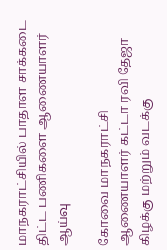மாநகராட்சியில் பாதாள சாக்கடை திட்ட பணிகளை ஆணையாளர் ஆய்வு

கோவை மாநகராட்சி ஆணையாளர் கட்டா ரவி தேஜா கிழக்கு மற்றும் வடக்கு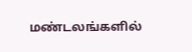மண்டலங்களில்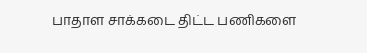பாதாள சாக்கடை திட்ட பணிகளை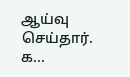ஆய்வு செய்தார். க...